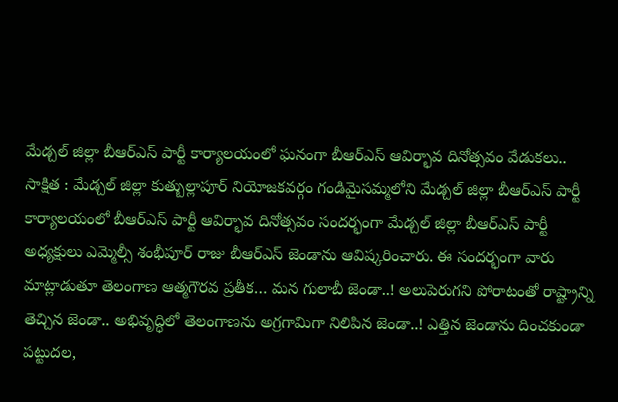మేడ్చల్ జిల్లా బీఆర్ఎస్ పార్టీ కార్యాలయంలో ఘనంగా బీఆర్ఎస్ ఆవిర్భావ దినోత్సవం వేడుకలు..
సాక్షిత : మేడ్చల్ జిల్లా కుత్బుల్లాపూర్ నియోజకవర్గం గండిమైసమ్మలోని మేడ్చల్ జిల్లా బీఆర్ఎస్ పార్టీ కార్యాలయంలో బీఆర్ఎస్ పార్టీ ఆవిర్భావ దినోత్సవం సందర్భంగా మేడ్చల్ జిల్లా బీఆర్ఎస్ పార్టీ అధ్యక్షులు ఎమ్మెల్సీ శంభీపూర్ రాజు బీఆర్ఎస్ జెండాను ఆవిష్కరించారు. ఈ సందర్భంగా వారు మాట్లాడుతూ తెలంగాణ ఆత్మగౌరవ ప్రతీక… మన గులాబీ జెండా..! అలుపెరుగని పోరాటంతో రాష్ట్రాన్ని తెచ్చిన జెండా.. అభివృద్ధిలో తెలంగాణను అగ్రగామిగా నిలిపిన జెండా..! ఎత్తిన జెండాను దించకుండా పట్టుదల,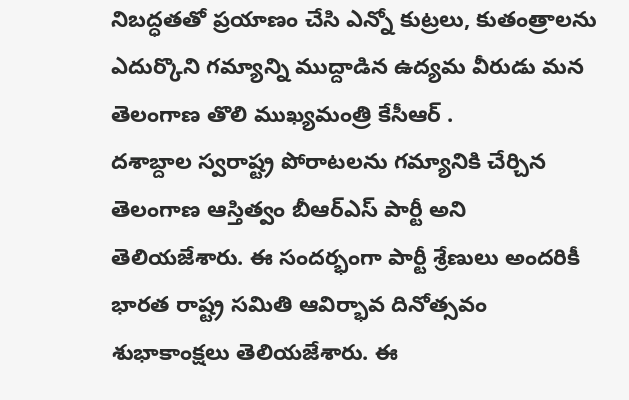నిబద్ధతతో ప్రయాణం చేసి ఎన్నో కుట్రలు, కుతంత్రాలను ఎదుర్కొని గమ్యాన్ని ముద్దాడిన ఉద్యమ వీరుడు మన తెలంగాణ తొలి ముఖ్యమంత్రి కేసీఆర్ .
దశాబ్దాల స్వరాష్ట్ర పోరాటలను గమ్యానికి చేర్చిన తెలంగాణ ఆస్తిత్వం బీఆర్ఎస్ పార్టీ అని తెలియజేశారు. ఈ సందర్భంగా పార్టీ శ్రేణులు అందరికీ భారత రాష్ట్ర సమితి ఆవిర్భావ దినోత్సవం శుభాకాంక్షలు తెలియజేశారు. ఈ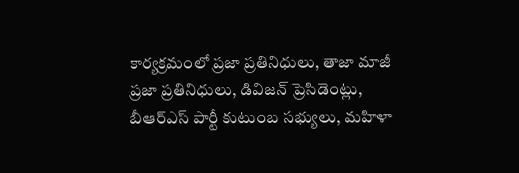కార్యక్రమంలో ప్రజా ప్రతినిధులు, తాజా మాజీ ప్రజా ప్రతినిధులు, డివిజన్ ప్రెసిడెంట్లు, బీఆర్ఎస్ పార్టీ కుటుంబ సభ్యులు, మహిళా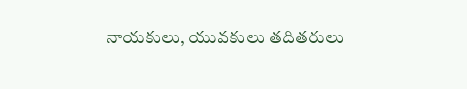నాయకులు, యువకులు తదితరులు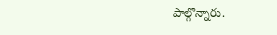పాల్గొన్నారు.